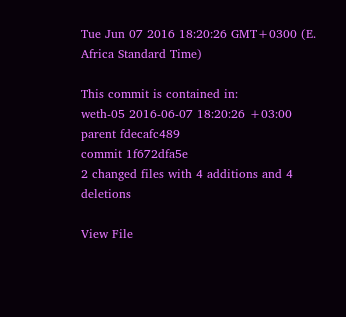Tue Jun 07 2016 18:20:26 GMT+0300 (E. Africa Standard Time)

This commit is contained in:
weth-05 2016-06-07 18:20:26 +03:00
parent fdecafc489
commit 1f672dfa5e
2 changed files with 4 additions and 4 deletions

View File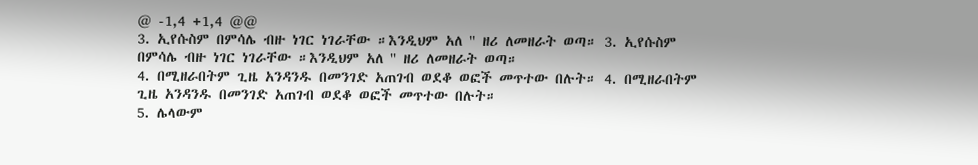@ -1,4 +1,4 @@
3. ኢየሱስም በምሳሌ ብዙ ነገር ነገራቸው ።እንዲህም አለ '' ዘሪ ለመዘራት ወጣ። 3. ኢየሱስም በምሳሌ ብዙ ነገር ነገራቸው ።እንዲህም አለ '' ዘሪ ለመዘራት ወጣ።
4. በሚዘራበትም ጊዜ አንዳንዱ በመንገድ አጠገብ ወደቆ ወፎች መጥተው በሉት። 4. በሚዘራበትም ጊዜ አንዳንዱ በመንገድ አጠገብ ወደቆ ወፎች መጥተው በሉት።
5. ሌላውም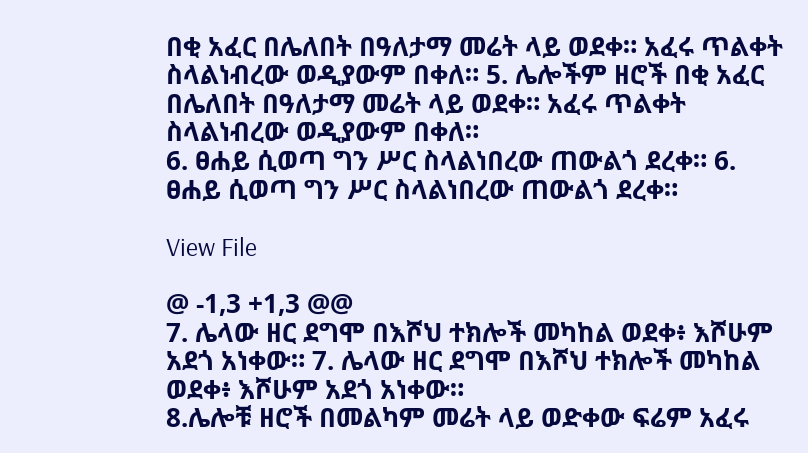በቂ አፈር በሌለበት በዓለታማ መሬት ላይ ወደቀ። አፈሩ ጥልቀት ስላልነብረው ወዲያውም በቀለ። 5. ሌሎችም ዘሮች በቂ አፈር በሌለበት በዓለታማ መሬት ላይ ወደቀ። አፈሩ ጥልቀት ስላልነብረው ወዲያውም በቀለ።
6. ፀሐይ ሲወጣ ግን ሥር ስላልነበረው ጠውልጎ ደረቀ። 6. ፀሐይ ሲወጣ ግን ሥር ስላልነበረው ጠውልጎ ደረቀ።

View File

@ -1,3 +1,3 @@
7. ሌላው ዘር ደግሞ በእሾህ ተክሎች መካከል ወደቀ፥ እሾሁም አደጎ አነቀው። 7. ሌላው ዘር ደግሞ በእሾህ ተክሎች መካከል ወደቀ፥ እሾሁም አደጎ አነቀው።
8.ሌሎቹ ዘሮች በመልካም መሬት ላይ ወድቀው ፍሬም አፈሩ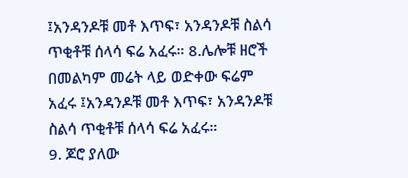፤አንዳንዶቹ መቶ እጥፍ፣ አንዳንዶቹ ስልሳ ጥቂቶቹ ሰላሳ ፍሬ አፈሩ። 8.ሌሎቹ ዘሮች በመልካም መሬት ላይ ወድቀው ፍሬም አፈሩ ፤አንዳንዶቹ መቶ እጥፍ፣ አንዳንዶቹ ስልሳ ጥቂቶቹ ሰላሳ ፍሬ አፈሩ።
9. ጆሮ ያለው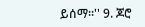ይሰማ።'' 9. ጆሮ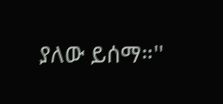ያለው ይሰማ።''